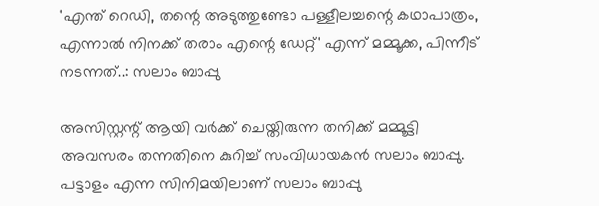'എന്ത് റെഡി, തന്റെ അടുത്തുണ്ടോ പള്ളീലച്ചന്റെ കഥാപാത്രം, എന്നാല്‍ നിനക്ക് തരാം എന്റെ ഡേറ്റ്' എന്ന് മമ്മൂക്ക, പിന്നീട് നടന്നത്..: സലാം ബാപ്പു

അസിസ്റ്റന്റ് ആയി വര്‍ക്ക് ചെയ്തിരുന്ന തനിക്ക് മമ്മൂട്ടി അവസരം തന്നതിനെ കുറിച്ച് സംവിധായകന്‍ സലാം ബാപ്പു. പട്ടാളം എന്ന സിനിമയിലാണ് സലാം ബാപ്പു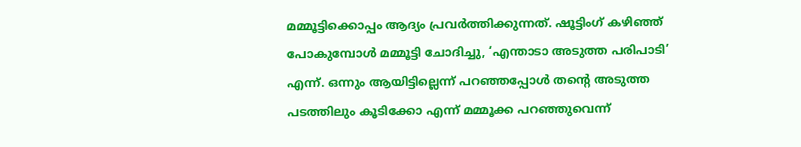മമ്മൂട്ടിക്കൊപ്പം ആദ്യം പ്രവര്‍ത്തിക്കുന്നത്. ഷൂട്ടിംഗ് കഴിഞ്ഞ് പോകുമ്പോള്‍ മമ്മൂട്ടി ചോദിച്ചു, ‘എന്താടാ അടുത്ത പരിപാടി’ എന്ന്. ഒന്നും ആയിട്ടില്ലെന്ന് പറഞ്ഞപ്പോള്‍ തന്റെ അടുത്ത പടത്തിലും കൂടിക്കോ എന്ന് മമ്മൂക്ക പറഞ്ഞുവെന്ന്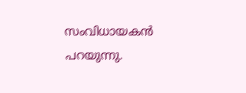സംവിധായകന്‍ പറയുന്നു.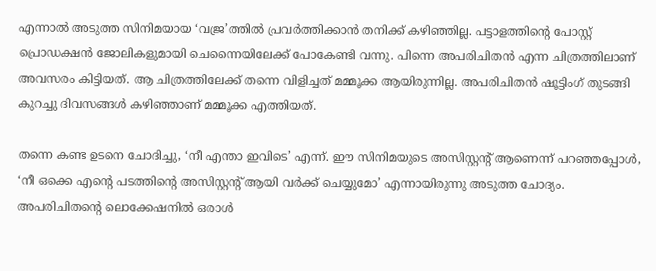എന്നാല്‍ അടുത്ത സിനിമയായ ‘വജ്ര’ത്തില്‍ പ്രവര്‍ത്തിക്കാന്‍ തനിക്ക് കഴിഞ്ഞില്ല. പട്ടാളത്തിന്റെ പോസ്റ്റ് പ്രൊഡക്ഷന്‍ ജോലികളുമായി ചെന്നൈയിലേക്ക് പോകേണ്ടി വന്നു. പിന്നെ അപരിചിതന്‍ എന്ന ചിത്രത്തിലാണ് അവസരം കിട്ടിയത്. ആ ചിത്രത്തിലേക്ക് തന്നെ വിളിച്ചത് മമ്മൂക്ക ആയിരുന്നില്ല. അപരിചിതന്‍ ഷൂട്ടിംഗ് തുടങ്ങി കുറച്ചു ദിവസങ്ങള്‍ കഴിഞ്ഞാണ് മമ്മൂക്ക എത്തിയത്.

തന്നെ കണ്ട ഉടനെ ചോദിച്ചു, ‘നീ എന്താ ഇവിടെ’ എന്ന്. ഈ സിനിമയുടെ അസിസ്റ്റന്റ് ആണെന്ന് പറഞ്ഞപ്പോള്‍, ‘നീ ഒക്കെ എന്റെ പടത്തിന്റെ അസിസ്റ്റന്റ് ആയി വര്‍ക്ക് ചെയ്യുമോ’ എന്നായിരുന്നു അടുത്ത ചോദ്യം. അപരിചിതന്റെ ലൊക്കേഷനില്‍ ഒരാള്‍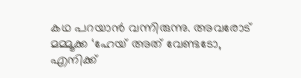കഥ പറയാന്‍ വന്നിരുന്നു. അവരോട് മമ്മൂക്ക ‘ഹേയ് അത് വേണ്ടടോ, എനിക്ക്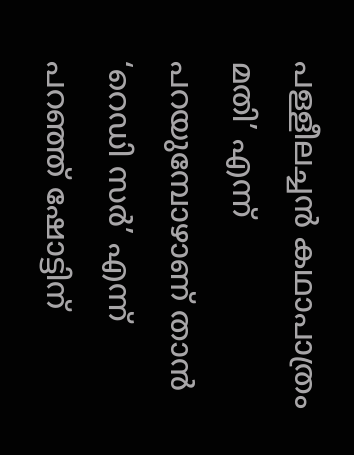പള്ളീലച്ചന്‍ കഥാപാത്രം മതി’ എന്ന് പറയുമ്പോഴാണ് താന്‍ ‘റെഡി സര്‍’ എന്ന് പറഞ്ഞ് ഷോട്ടിന്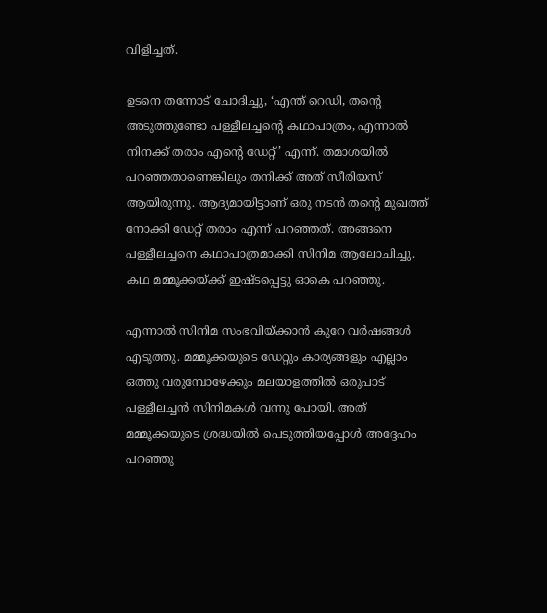വിളിച്ചത്.

ഉടനെ തന്നോട് ചോദിച്ചു, ‘എന്ത് റെഡി, തന്റെ അടുത്തുണ്ടോ പള്ളീലച്ചന്റെ കഥാപാത്രം, എന്നാല്‍ നിനക്ക് തരാം എന്റെ ഡേറ്റ്’ എന്ന്. തമാശയില്‍ പറഞ്ഞതാണെങ്കിലും തനിക്ക് അത് സീരിയസ് ആയിരുന്നു. ആദ്യമായിട്ടാണ് ഒരു നടന്‍ തന്റെ മുഖത്ത് നോക്കി ഡേറ്റ് തരാം എന്ന് പറഞ്ഞത്. അങ്ങനെ പള്ളീലച്ചനെ കഥാപാത്രമാക്കി സിനിമ ആലോചിച്ചു. കഥ മമ്മൂക്കയ്ക്ക് ഇഷ്ടപ്പെട്ടു ഓകെ പറഞ്ഞു.

എന്നാല്‍ സിനിമ സംഭവിയ്ക്കാന്‍ കുറേ വര്‍ഷങ്ങള്‍ എടുത്തു. മമ്മൂക്കയുടെ ഡേറ്റും കാര്യങ്ങളും എല്ലാം ഒത്തു വരുമ്പോഴേക്കും മലയാളത്തില്‍ ഒരുപാട് പള്ളീലച്ചന്‍ സിനിമകള്‍ വന്നു പോയി. അത് മമ്മൂക്കയുടെ ശ്രദ്ധയില്‍ പെടുത്തിയപ്പോള്‍ അദ്ദേഹം പറഞ്ഞു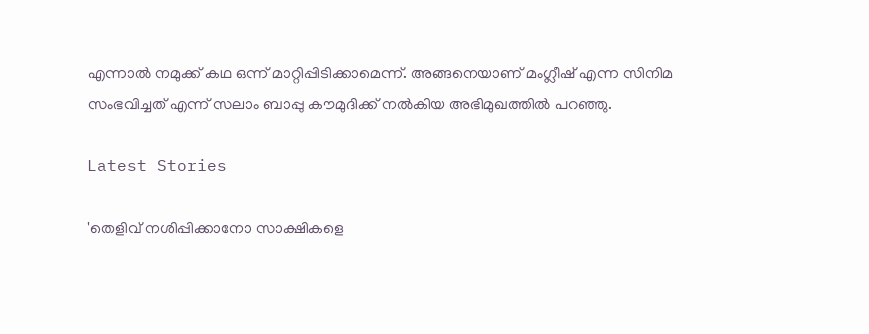എന്നാല്‍ നമുക്ക് കഥ ഒന്ന് മാറ്റിപ്പിടിക്കാമെന്ന്. അങ്ങനെയാണ് മംഗ്ലീഷ് എന്ന സിനിമ സംഭവിച്ചത് എന്ന് സലാം ബാപ്പു കൗമുദിക്ക് നല്‍കിയ അഭിമുഖത്തില്‍ പറഞ്ഞു.

Latest Stories

'തെളിവ് നശിപ്പിക്കാനോ സാക്ഷികളെ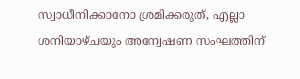സ്വാധീനിക്കാനോ ശ്രമിക്കരുത്, എല്ലാ ശനിയാഴ്ചയും അന്വേഷണ സംഘത്തിന്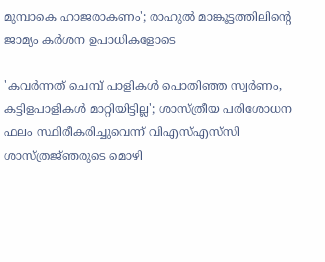മുമ്പാകെ ഹാജരാകണം'; രാഹുൽ മാങ്കൂട്ടത്തിലിന്റെ ജാമ്യം കർശന ഉപാധികളോടെ

'കവർന്നത് ചെമ്പ് പാളികൾ പൊതിഞ്ഞ സ്വർണം, കട്ടിളപാളികൾ മാറ്റിയിട്ടില്ല'; ശാസ്ത്രീയ പരിശോധന ഫലം സ്ഥിരീകരിച്ചുവെന്ന് വിഎസ്എസ്‍സി ശാസ്ത്രജ്‌ഞരുടെ മൊഴി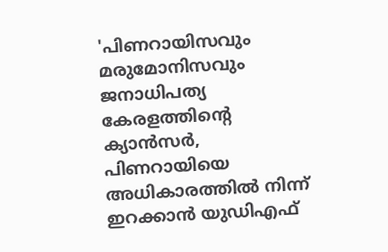'പിണറായിസവും മരുമോനിസവും ജനാധിപത്യ കേരളത്തിന്റെ ക്യാൻസർ, പിണറായിയെ അധികാരത്തിൽ നിന്ന് ഇറക്കാൻ യുഡിഎഫ്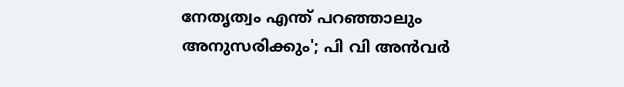നേതൃത്വം എന്ത്‌ പറഞ്ഞാലും അനുസരിക്കും'; പി വി അൻവർ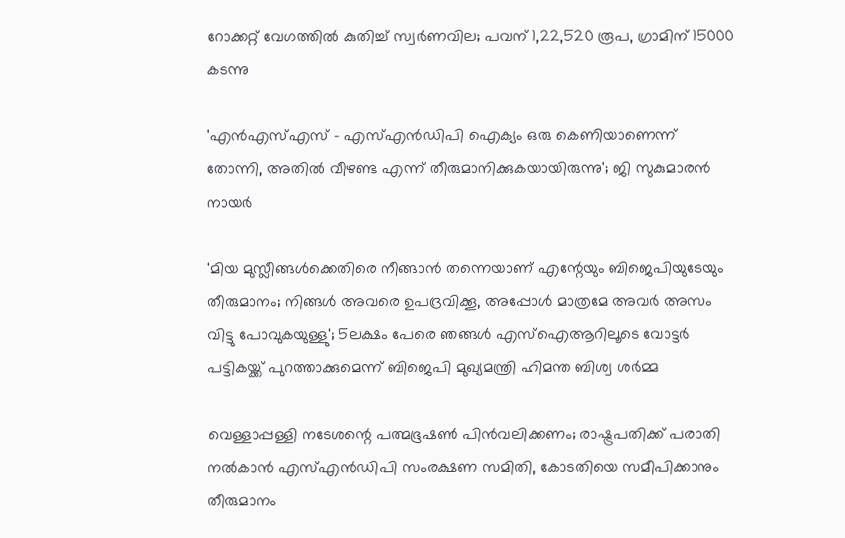റോക്കറ്റ് വേഗത്തിൽ കുതിച്ച് സ്വർണവില; പവന് 1,22,520 രൂപ, ഗ്രാമിന് 15000 കടന്നു

'എന്‍എസ്എസ് - എസ്എന്‍ഡിപി ഐക്യം ഒരു കെണിയാണെന്ന് തോന്നി, അതിൽ വീഴണ്ട എന്ന് തീരുമാനിക്കുകയായിരുന്നു'; ജി സുകുമാരൻ നായർ

'മിയ മുസ്ലീങ്ങള്‍ക്കെതിരെ നീങ്ങാന്‍ തന്നെയാണ് എന്റേയും ബിജെപിയുടേയും തീരുമാനം; നിങ്ങള്‍ അവരെ ഉപദ്രവിക്കൂ, അപ്പോള്‍ മാത്രമേ അവര്‍ അസം വിട്ടു പോവുകയുള്ളു'; 5ലക്ഷം പേരെ ഞങ്ങള്‍ എസ്‌ഐആറിലൂടെ വോട്ടര്‍ പട്ടികയ്ക്ക് പുറത്താക്കുമെന്ന് ബിജെപി മുഖ്യമന്ത്രി ഹിമന്ത ബിശ്വ ശര്‍മ്മ

വെള്ളാപ്പള്ളി നടേശന്റെ പത്മഭൂഷൺ പിൻവലിക്കണം; രാഷ്ട്രപതിക്ക് പരാതി നൽകാൻ എസ്എൻഡിപി സംരക്ഷണ സമിതി, കോടതിയെ സമീപിക്കാനും തീരുമാനം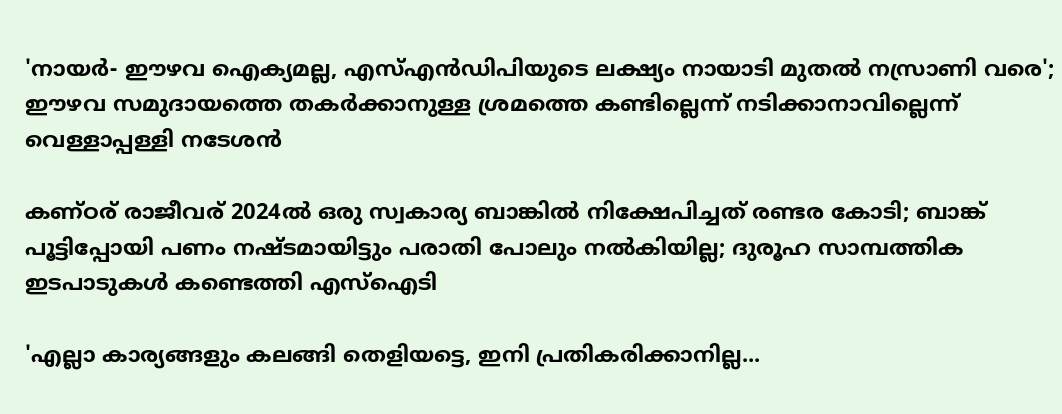'നായർ- ഈഴവ ഐക്യമല്ല, എസ്എൻഡിപിയുടെ ലക്ഷ്യം നായാടി മുതൽ നസ്രാണി വരെ'; ഈഴവ സമുദായത്തെ തകർക്കാനുള്ള ശ്രമത്തെ കണ്ടില്ലെന്ന് നടിക്കാനാവില്ലെന്ന് വെള്ളാപ്പള്ളി നടേശൻ

കണ്ഠര് രാജീവര് 2024ല്‍ ഒരു സ്വകാര്യ ബാങ്കില്‍ നിക്ഷേപിച്ചത് രണ്ടര കോടി; ബാങ്ക് പൂട്ടിപ്പോയി പണം നഷ്ടമായിട്ടും പരാതി പോലും നല്‍കിയില്ല; ദുരൂഹ സാമ്പത്തിക ഇടപാടുകള്‍ കണ്ടെത്തി എസ്‌ഐടി

'എല്ലാ കാര്യങ്ങളും കലങ്ങി തെളിയട്ടെ, ഇനി പ്രതികരിക്കാനില്ല...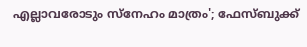എല്ലാവരോടും സ്നേഹം മാത്രം'; ഫേസ്ബുക്ക്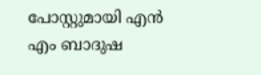പോസ്റ്റുമായി എൻ എം ബാദുഷ